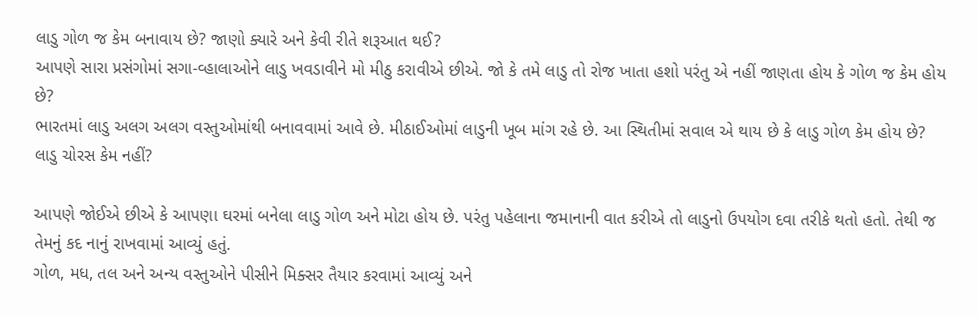લાડુ ગોળ જ કેમ બનાવાય છે? જાણો ક્યારે અને કેવી રીતે શરૂઆત થઈ?
આપણે સારા પ્રસંગોમાં સગા-વ્હાલાઓને લાડુ ખવડાવીને મો મીઠુ કરાવીએ છીએ. જો કે તમે લાડુ તો રોજ ખાતા હશો પરંતુ એ નહીં જાણતા હોય કે ગોળ જ કેમ હોય છે?
ભારતમાં લાડુ અલગ અલગ વસ્તુઓમાંથી બનાવવામાં આવે છે. મીઠાઈઓમાં લાડુની ખૂબ માંગ રહે છે. આ સ્થિતીમાં સવાલ એ થાય છે કે લાડુ ગોળ કેમ હોય છે? લાડુ ચોરસ કેમ નહીં?

આપણે જોઈએ છીએ કે આપણા ઘરમાં બનેલા લાડુ ગોળ અને મોટા હોય છે. પરંતુ પહેલાના જમાનાની વાત કરીએ તો લાડુનો ઉપયોગ દવા તરીકે થતો હતો. તેથી જ તેમનું કદ નાનું રાખવામાં આવ્યું હતું.
ગોળ, મધ, તલ અને અન્ય વસ્તુઓને પીસીને મિક્સર તૈયાર કરવામાં આવ્યું અને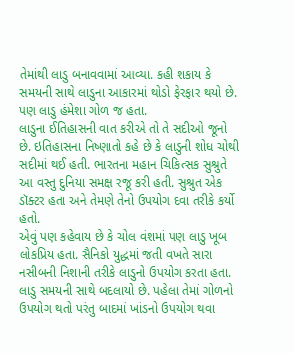તેમાંથી લાડુ બનાવવામાં આવ્યા. કહી શકાય કે સમયની સાથે લાડુના આકારમાં થોડો ફેરફાર થયો છે. પણ લાડુ હંમેશા ગોળ જ હતા.
લાડુના ઈતિહાસની વાત કરીએ તો તે સદીઓ જૂનો છે. ઇતિહાસના નિષ્ણાતો કહે છે કે લાડુની શોધ ચોથી સદીમાં થઈ હતી. ભારતના મહાન ચિકિત્સક સુશ્રુતે આ વસ્તુ દુનિયા સમક્ષ રજૂ કરી હતી. સુશ્રુત એક ડૉક્ટર હતા અને તેમણે તેનો ઉપયોગ દવા તરીકે કર્યો હતો.
એવું પણ કહેવાય છે કે ચોલ વંશમાં પણ લાડુ ખૂબ લોકપ્રિય હતા. સૈનિકો યુદ્ધમાં જતી વખતે સારા નસીબની નિશાની તરીકે લાડુનો ઉપયોગ કરતા હતા. લાડુ સમયની સાથે બદલાયો છે. પહેલા તેમાં ગોળનો ઉપયોગ થતો પરંતુ બાદમાં ખાંડનો ઉપયોગ થવા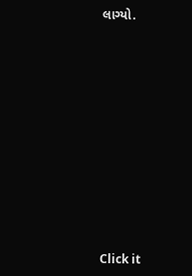લાગ્યો.












Click it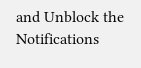and Unblock the Notifications